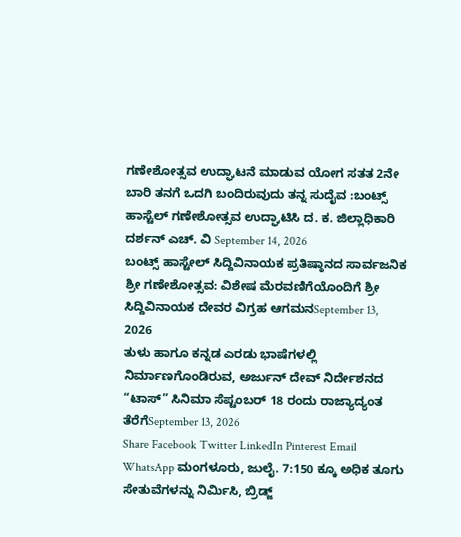ಗಣೇಶೋತ್ಸವ ಉದ್ಘಾಟನೆ ಮಾಡುವ ಯೋಗ ಸತತ 2ನೇ ಬಾರಿ ತನಗೆ ಒದಗಿ ಬಂದಿರುವುದು ತನ್ನ ಸುದೈವ :ಬಂಟ್ಸ್ ಹಾಸ್ಟೆಲ್ ಗಣೇಶೋತ್ಸವ ಉದ್ಘಾಟಿಸಿ ದ. ಕ. ಜಿಲ್ಲಾಧಿಕಾರಿ ದರ್ಶನ್ ಎಚ್. ವಿ September 14, 2026
ಬಂಟ್ಸ್ ಹಾಸ್ಟೇಲ್ ಸಿದ್ದಿವಿನಾಯಕ ಪ್ರತಿಷ್ಠಾನದ ಸಾರ್ವಜನಿಕ ಶ್ರೀ ಗಣೇಶೋತ್ಸವ: ವಿಶೇಷ ಮೆರವಣಿಗೆಯೊಂದಿಗೆ ಶ್ರೀ ಸಿದ್ದಿವಿನಾಯಕ ದೇವರ ವಿಗ್ರಹ ಆಗಮನSeptember 13, 2026
ತುಳು ಹಾಗೂ ಕನ್ನಡ ಎರಡು ಭಾಷೆಗಳಲ್ಲಿ ನಿರ್ಮಾಣಗೊಂಡಿರುವ, ಅರ್ಜುನ್ ದೇವ್ ನಿರ್ದೇಶನದ “ಟಾಸ್” ಸಿನಿಮಾ ಸೆಪ್ಟಂಬರ್ 18 ರಂದು ರಾಜ್ಯಾದ್ಯಂತ ತೆರೆಗೆSeptember 13, 2026
Share Facebook Twitter LinkedIn Pinterest Email WhatsApp ಮಂಗಳೂರು, ಜುಲೈ. 7:150 ಕ್ಕೂ ಅಧಿಕ ತೂಗು ಸೇತುವೆಗಳನ್ನು ನಿರ್ಮಿಸಿ, ಬ್ರಿಡ್ಜ್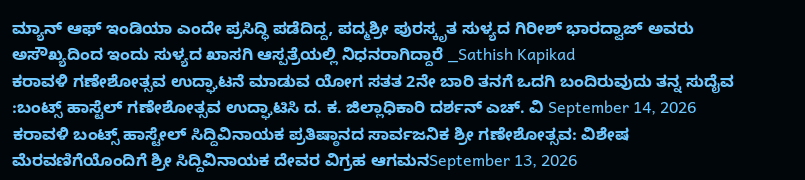ಮ್ಯಾನ್ ಆಫ್ ಇಂಡಿಯಾ ಎಂದೇ ಪ್ರಸಿದ್ಧಿ ಪಡೆದಿದ್ದ, ಪದ್ಮಶ್ರೀ ಪುರಸ್ಕೃತ ಸುಳ್ಯದ ಗಿರೀಶ್ ಭಾರದ್ವಾಜ್ ಅವರು ಅಸೌಖ್ಯದಿಂದ ಇಂದು ಸುಳ್ಯದ ಖಾಸಗಿ ಆಸ್ಪತ್ರೆಯಲ್ಲಿ ನಿಧನರಾಗಿದ್ದಾರೆ _Sathish Kapikad
ಕರಾವಳಿ ಗಣೇಶೋತ್ಸವ ಉದ್ಘಾಟನೆ ಮಾಡುವ ಯೋಗ ಸತತ 2ನೇ ಬಾರಿ ತನಗೆ ಒದಗಿ ಬಂದಿರುವುದು ತನ್ನ ಸುದೈವ :ಬಂಟ್ಸ್ ಹಾಸ್ಟೆಲ್ ಗಣೇಶೋತ್ಸವ ಉದ್ಘಾಟಿಸಿ ದ. ಕ. ಜಿಲ್ಲಾಧಿಕಾರಿ ದರ್ಶನ್ ಎಚ್. ವಿ September 14, 2026
ಕರಾವಳಿ ಬಂಟ್ಸ್ ಹಾಸ್ಟೇಲ್ ಸಿದ್ದಿವಿನಾಯಕ ಪ್ರತಿಷ್ಠಾನದ ಸಾರ್ವಜನಿಕ ಶ್ರೀ ಗಣೇಶೋತ್ಸವ: ವಿಶೇಷ ಮೆರವಣಿಗೆಯೊಂದಿಗೆ ಶ್ರೀ ಸಿದ್ದಿವಿನಾಯಕ ದೇವರ ವಿಗ್ರಹ ಆಗಮನSeptember 13, 2026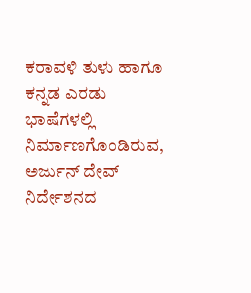ಕರಾವಳಿ ತುಳು ಹಾಗೂ ಕನ್ನಡ ಎರಡು ಭಾಷೆಗಳಲ್ಲಿ ನಿರ್ಮಾಣಗೊಂಡಿರುವ, ಅರ್ಜುನ್ ದೇವ್ ನಿರ್ದೇಶನದ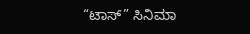“ಟಾಸ್” ಸಿನಿಮಾ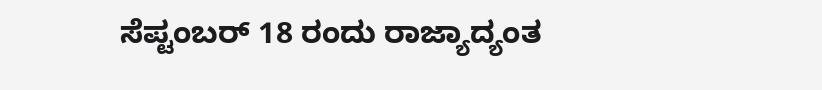ಸೆಪ್ಟಂಬರ್ 18 ರಂದು ರಾಜ್ಯಾದ್ಯಂತ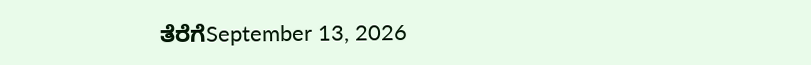ತೆರೆಗೆSeptember 13, 2026